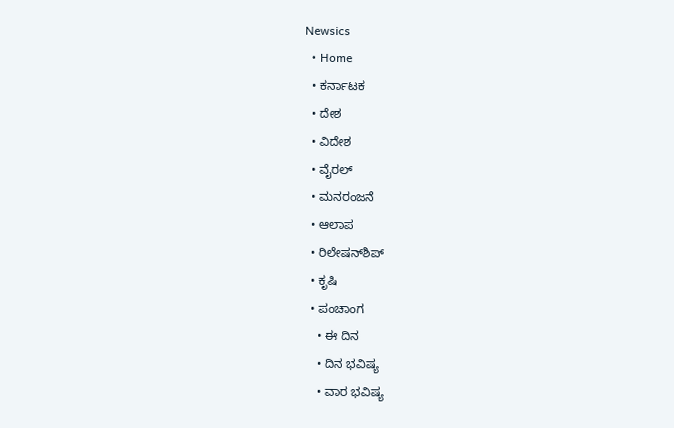Newsics
  • Home
  • ಕರ್ನಾಟಕ
  • ದೇಶ
  • ವಿದೇಶ
  • ವೈರಲ್
  • ಮನರಂಜನೆ
  • ಆಲಾಪ
  • ರಿಲೇಷನ್‌ಶಿಪ್
  • ಕೃಷಿ
  • ಪಂಚಾಂಗ
    • ಈ ದಿನ
    • ದಿನ ಭವಿಷ್ಯ
    • ವಾರ ಭವಿಷ್ಯ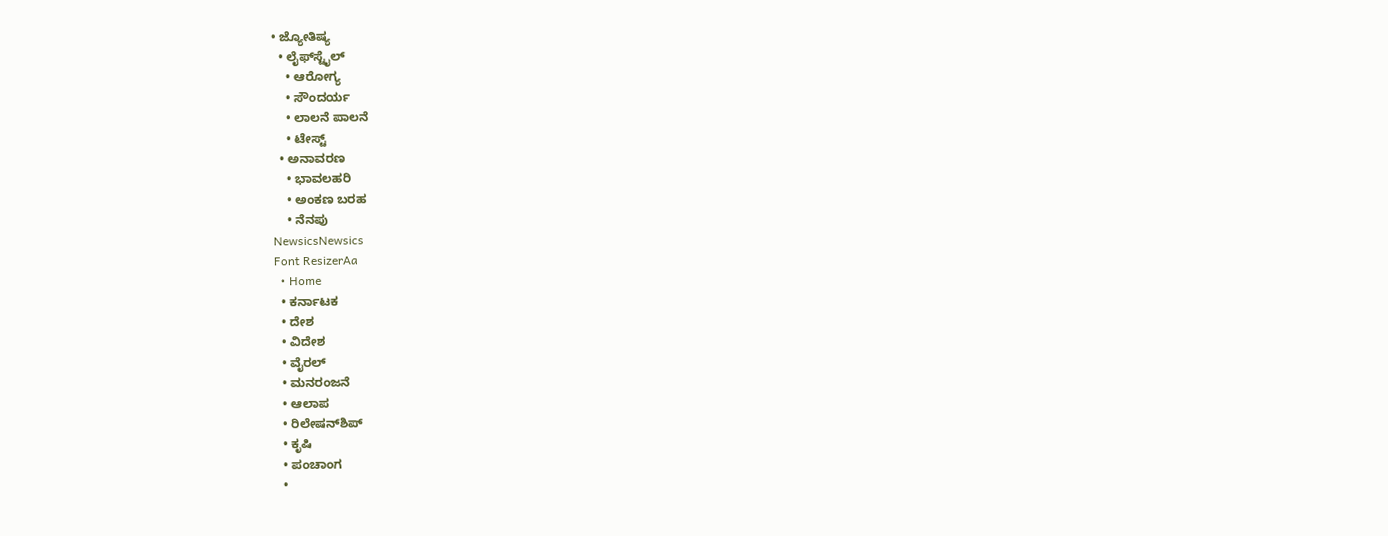• ಜ್ಯೋತಿಷ್ಯ
  • ಲೈಫ್‌ಸ್ಟೈಲ್
    • ಆರೋಗ್ಯ
    • ಸೌಂದರ್ಯ
    • ಲಾಲನೆ ಪಾಲನೆ
    • ಟೇಸ್ಟ್
  • ಅನಾವರಣ
    • ಭಾವಲಹರಿ
    • ಅಂಕಣ ಬರಹ
    • ನೆನಪು
NewsicsNewsics
Font ResizerAa
  • Home
  • ಕರ್ನಾಟಕ
  • ದೇಶ
  • ವಿದೇಶ
  • ವೈರಲ್
  • ಮನರಂಜನೆ
  • ಆಲಾಪ
  • ರಿಲೇಷನ್‌ಶಿಪ್
  • ಕೃಷಿ
  • ಪಂಚಾಂಗ
  •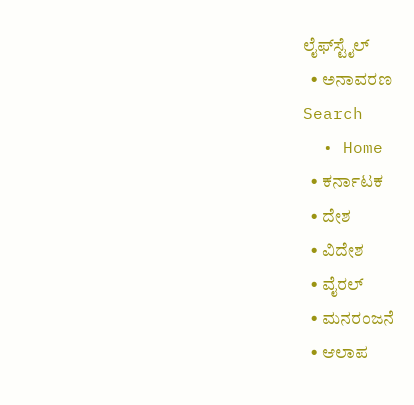ಲೈಫ್‌ಸ್ಟೈಲ್
  • ಅನಾವರಣ
Search
  • Home
  • ಕರ್ನಾಟಕ
  • ದೇಶ
  • ವಿದೇಶ
  • ವೈರಲ್
  • ಮನರಂಜನೆ
  • ಆಲಾಪ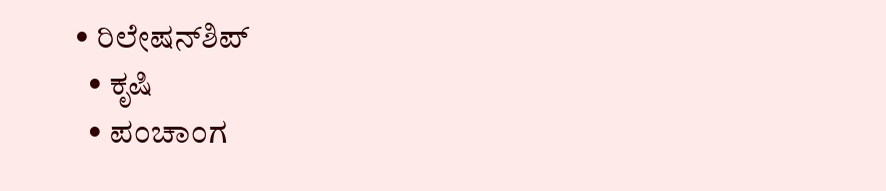• ರಿಲೇಷನ್‌ಶಿಪ್
  • ಕೃಷಿ
  • ಪಂಚಾಂಗ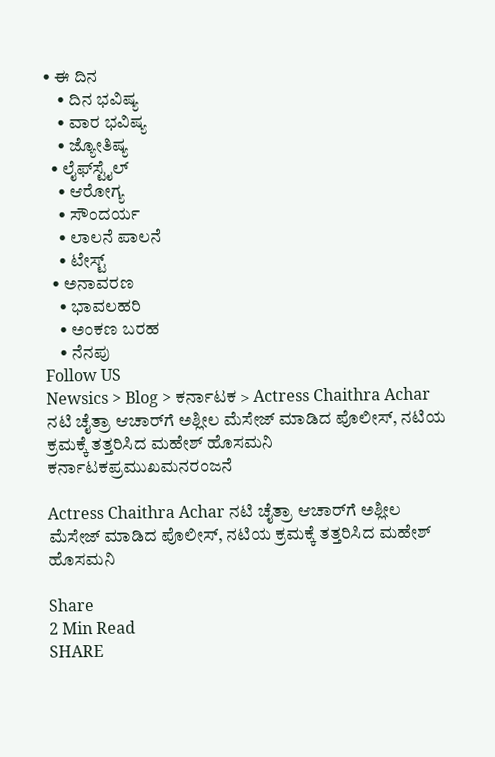• ಈ ದಿನ
    • ದಿನ ಭವಿಷ್ಯ
    • ವಾರ ಭವಿಷ್ಯ
    • ಜ್ಯೋತಿಷ್ಯ
  • ಲೈಫ್‌ಸ್ಟೈಲ್
    • ಆರೋಗ್ಯ
    • ಸೌಂದರ್ಯ
    • ಲಾಲನೆ ಪಾಲನೆ
    • ಟೇಸ್ಟ್
  • ಅನಾವರಣ
    • ಭಾವಲಹರಿ
    • ಅಂಕಣ ಬರಹ
    • ನೆನಪು
Follow US
Newsics > Blog > ಕರ್ನಾಟಕ > Actress Chaithra Achar ನಟಿ ಚೈತ್ರಾ ಆಚಾರ್‌ಗೆ ಅಶ್ಲೀಲ ಮೆಸೇಜ್ ಮಾಡಿದ ಪೊಲೀಸ್, ನಟಿಯ ಕ್ರಮಕ್ಕೆ ತತ್ತರಿಸಿದ ಮಹೇಶ್ ಹೊಸಮನಿ
ಕರ್ನಾಟಕಪ್ರಮುಖಮನರಂಜನೆ

Actress Chaithra Achar ನಟಿ ಚೈತ್ರಾ ಆಚಾರ್‌ಗೆ ಅಶ್ಲೀಲ ಮೆಸೇಜ್ ಮಾಡಿದ ಪೊಲೀಸ್, ನಟಿಯ ಕ್ರಮಕ್ಕೆ ತತ್ತರಿಸಿದ ಮಹೇಶ್ ಹೊಸಮನಿ

Share
2 Min Read
SHARE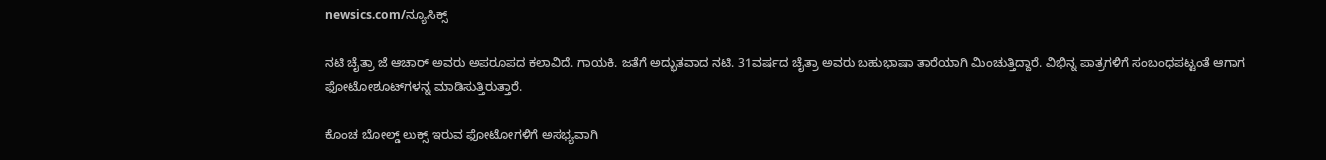newsics.com/ನ್ಯೂಸಿಕ್ಸ್

ನಟಿ ಚೈತ್ರಾ ಜೆ ಆಚಾರ್ ಅವರು ಅಪರೂಪದ ಕಲಾವಿದೆ. ಗಾಯಕಿ. ಜತೆಗೆ ಅದ್ಭುತವಾದ ನಟಿ. 31ವರ್ಷದ ಚೈತ್ರಾ ಅವರು ಬಹುಭಾ‍ಷಾ ತಾರೆಯಾಗಿ ಮಿಂಚುತ್ತಿದ್ದಾರೆ. ವಿಭಿನ್ನ ಪಾತ್ರಗಳಿಗೆ ಸಂಬಂಧಪಟ್ಟಂತೆ ಆಗಾಗ ಫೋಟೋಶೂಟ್‌ಗಳನ್ನ ಮಾಡಿಸುತ್ತಿರುತ್ತಾರೆ.

ಕೊಂಚ ಬೋಲ್ಡ್‌ ಲುಕ್ಸ್‌ ಇರುವ ಫೋಟೋಗಳಿಗೆ ಅಸಭ್ಯವಾಗಿ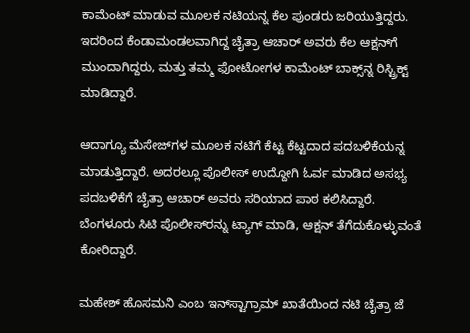ಕಾಮೆಂಟ್‌ ಮಾಡುವ ಮೂಲಕ ನಟಿಯನ್ನ ಕೆಲ ಪುಂಡರು ಜರಿಯುತ್ತಿದ್ದರು. ಇದರಿಂದ ಕೆಂಡಾಮಂಡಲವಾಗಿದ್ದ ಚೈತ್ರಾ ಆಚಾರ್‌ ಅವರು ಕೆಲ ಆಕ್ಷನ್‌ಗೆ ಮುಂದಾಗಿದ್ದರು, ಮತ್ತು ತಮ್ಮ ಫೋಟೋಗಳ ಕಾಮೆಂಟ್‌ ಬಾಕ್ಸ್‌ನ್ನ ರಿಸ್ಟ್ರಿಕ್ಟ್‌ ಮಾಡಿದ್ದಾರೆ.

ಆದಾಗ್ಯೂ ಮೆಸೇಜ್‌ಗಳ ಮೂಲಕ ನಟಿಗೆ ಕೆಟ್ಟ ಕೆಟ್ಟದಾದ ಪದಬಳಿಕೆಯನ್ನ ಮಾಡುತ್ತಿದ್ದಾರೆ. ಅದರಲ್ಲೂ ಪೊಲೀಸ್‌ ಉದ್ದೋಗಿ ಓರ್ವ ಮಾಡಿದ ಅಸಭ್ಯ ಪದಬಳಿಕೆಗೆ ಚೈತ್ರಾ ಆಚಾರ್‌ ಅವರು ಸರಿಯಾದ ಪಾಠ ಕಲಿಸಿದ್ದಾರೆ. ಬೆಂಗಳೂರು ಸಿಟಿ ಪೊಲೀಸ್‌ರನ್ನು ಟ್ಯಾಗ್‌ ಮಾಡಿ, ಆಕ್ಷನ್‌ ತೆಗೆದುಕೊಳ್ಳುವಂತೆ ಕೋರಿದ್ದಾರೆ.

ಮಹೇಶ್‌ ಹೊಸಮನಿ ಎಂಬ ಇನ್‌ಸ್ಟಾಗ್ರಾಮ್‌ ಖಾತೆಯಿಂದ ನಟಿ ಚೈತ್ರಾ ಜೆ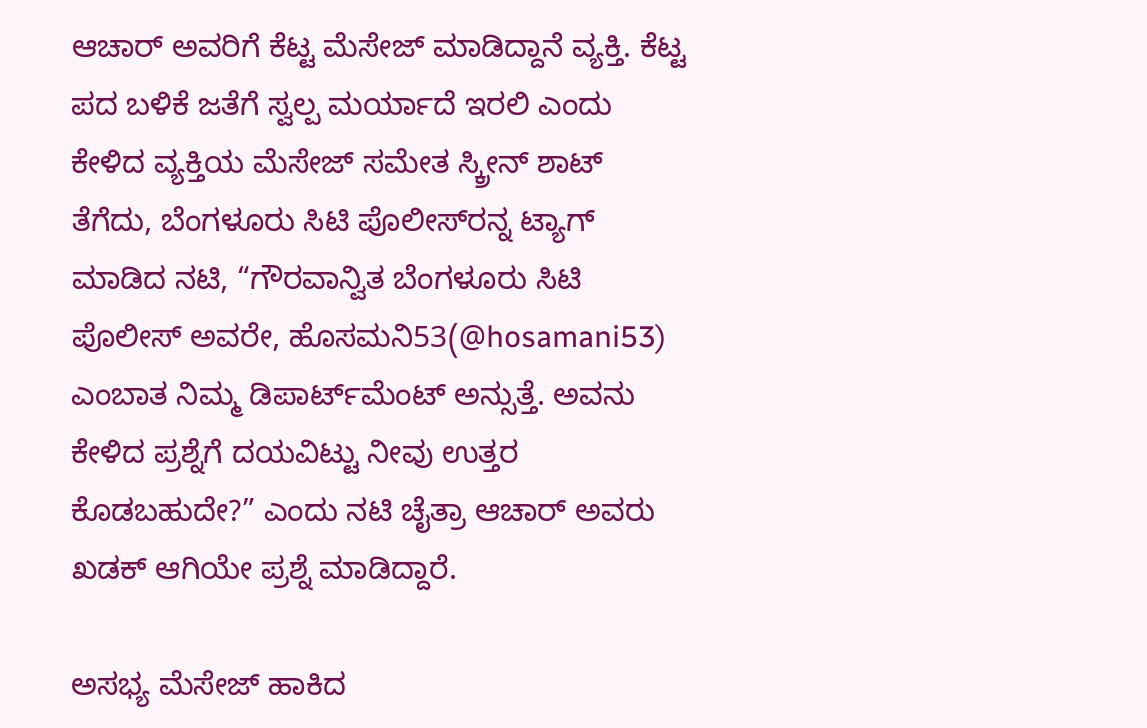ಆಚಾರ್‌ ಅವರಿಗೆ ಕೆಟ್ಟ ಮೆಸೇಜ್‌ ಮಾಡಿದ್ದಾನೆ ವ್ಯಕ್ತಿ. ಕೆಟ್ಟ ಪದ ಬಳಿಕೆ ಜತೆಗೆ ಸ್ವಲ್ಪ ಮರ್ಯಾದೆ ಇರಲಿ ಎಂದು ಕೇಳಿದ ವ್ಯಕ್ತಿಯ ಮೆಸೇಜ್‌ ಸಮೇತ ಸ್ಕ್ರೀನ್‌ ಶಾಟ್‌ ತೆಗೆದು, ಬೆಂಗಳೂರು ಸಿಟಿ ಪೊಲೀಸ್‌ರನ್ನ ಟ್ಯಾಗ್‌ ಮಾಡಿದ ನಟಿ, “ಗೌರವಾನ್ವಿತ ಬೆಂಗಳೂರು ಸಿಟಿ ಪೊಲೀಸ್‌ ಅವರೇ, ಹೊಸಮನಿ53(@hosamani53) ಎಂಬಾತ ನಿಮ್ಮ ಡಿಪಾರ್ಟ್‌ಮೆಂಟ್‌ ಅನ್ಸುತ್ತೆ. ಅವನು ಕೇಳಿದ ಪ್ರಶ್ನೆಗೆ ದಯವಿಟ್ಟು ನೀವು ಉತ್ತರ ಕೊಡಬಹುದೇ?” ಎಂದು ನಟಿ ಚೈತ್ರಾ ಆಚಾರ್‌ ಅವರು ಖಡಕ್ ಆಗಿಯೇ ಪ್ರಶ್ನೆ ಮಾಡಿದ್ದಾರೆ.

ಅಸಭ್ಯ ಮೆಸೇಜ್‌ ಹಾಕಿದ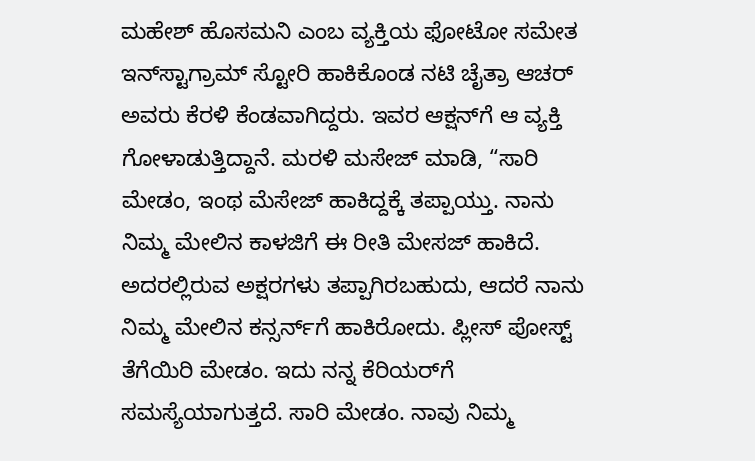ಮಹೇಶ್‌ ಹೊಸಮನಿ ಎಂಬ ವ್ಯಕ್ತಿಯ ಫೋಟೋ ಸಮೇತ ಇನ್‌ಸ್ಟಾಗ್ರಾಮ್‌ ಸ್ಟೋರಿ ಹಾಕಿಕೊಂಡ ನಟಿ ಚೈತ್ರಾ ಆಚರ್‌ ಅವರು ಕೆರಳಿ ಕೆಂಡವಾಗಿದ್ದರು. ಇವರ ಆಕ್ಷನ್‌ಗೆ ಆ ವ್ಯಕ್ತಿ ಗೋಳಾಡುತ್ತಿದ್ದಾನೆ. ಮರಳಿ ಮಸೇಜ್‌ ಮಾಡಿ, “ಸಾರಿ ಮೇಡಂ, ಇಂಥ ಮೆಸೇಜ್‌ ಹಾಕಿದ್ದಕ್ಕೆ ತಪ್ಪಾಯ್ತು. ನಾನು ನಿಮ್ಮ ಮೇಲಿನ ಕಾಳಜಿಗೆ ಈ ರೀತಿ ಮೇಸಜ್‌ ಹಾಕಿದೆ. ಅದರಲ್ಲಿರುವ ಅಕ್ಷರಗಳು ತಪ್ಪಾಗಿರಬಹುದು, ಆದರೆ ನಾನು ನಿಮ್ಮ ಮೇಲಿನ ಕನ್ಸರ್ನ್‌ಗೆ ಹಾಕಿರೋದು. ಪ್ಲೀಸ್‌ ಪೋಸ್ಟ್‌ ತೆಗೆಯಿರಿ ಮೇಡಂ. ಇದು ನನ್ನ ಕೆರಿಯರ್‌ಗೆ ಸಮಸ್ಯೆಯಾಗುತ್ತದೆ. ಸಾರಿ ಮೇಡಂ. ನಾವು ನಿಮ್ಮ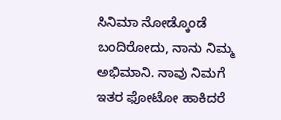ಸಿನಿಮಾ ನೋಡ್ಕೊಂಡೆ ಬಂದಿರೋದು, ನಾನು ನಿಮ್ಮ ಅಭಿಮಾನಿ. ನಾವು ನಿಮಗೆ ಇತರ ಫೋಟೋ ಹಾಕಿದರೆ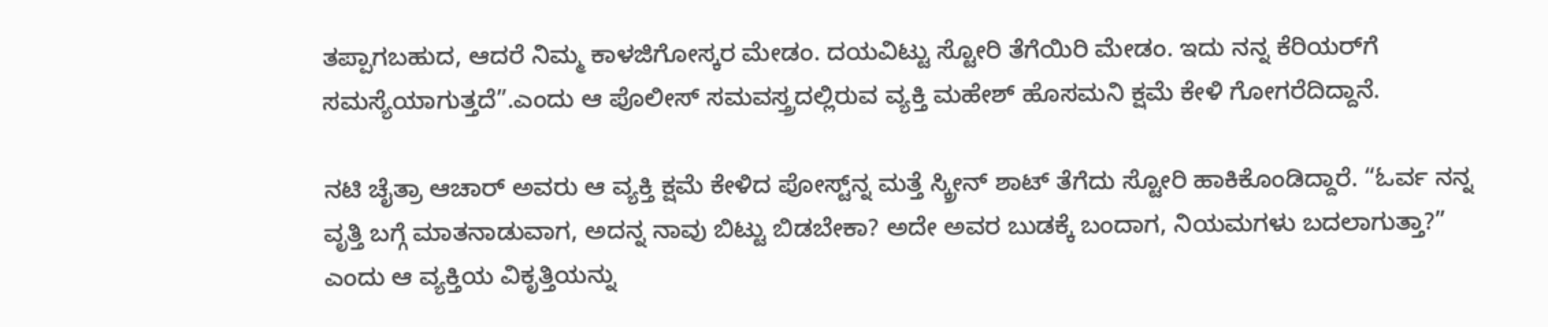ತಪ್ಪಾಗಬಹುದ, ಆದರೆ ನಿಮ್ಮ ಕಾಳಜಿಗೋಸ್ಕರ ಮೇಡಂ. ದಯವಿಟ್ಟು ಸ್ಟೋರಿ ತೆಗೆಯಿರಿ ಮೇಡಂ. ಇದು ನನ್ನ ಕೆರಿಯರ್‌ಗೆ ಸಮಸ್ಯೆಯಾಗುತ್ತದೆ”.ಎಂದು ಆ ಪೊಲೀಸ್‌ ಸಮವಸ್ತ್ರದಲ್ಲಿರುವ ವ್ಯಕ್ತಿ ಮಹೇಶ್‌ ಹೊಸಮನಿ ಕ್ಷಮೆ ಕೇಳಿ ಗೋಗರೆದಿದ್ದಾನೆ.

ನಟಿ ಚೈತ್ರಾ ಆಚಾರ್ ಅವರು ಆ ವ್ಯಕ್ತಿ ಕ್ಷಮೆ ಕೇಳಿದ ಪೋಸ್ಟ್‌ನ್ನ ಮತ್ತೆ ಸ್ಕ್ರೀನ್‌ ಶಾಟ್‌ ತೆಗೆದು ಸ್ಟೋರಿ ಹಾಕಿಕೊಂಡಿದ್ದಾರೆ. “ಓರ್ವ ನನ್ನ ವೃತ್ತಿ ಬಗ್ಗೆ ಮಾತನಾಡುವಾಗ, ಅದನ್ನ ನಾವು ಬಿಟ್ಟು ಬಿಡಬೇಕಾ? ಅದೇ ಅವರ ಬುಡಕ್ಕೆ ಬಂದಾಗ, ನಿಯಮಗಳು ಬದಲಾಗುತ್ತಾ?” ಎಂದು ಆ ವ್ಯಕ್ತಿಯ ವಿಕೃತ್ತಿಯನ್ನು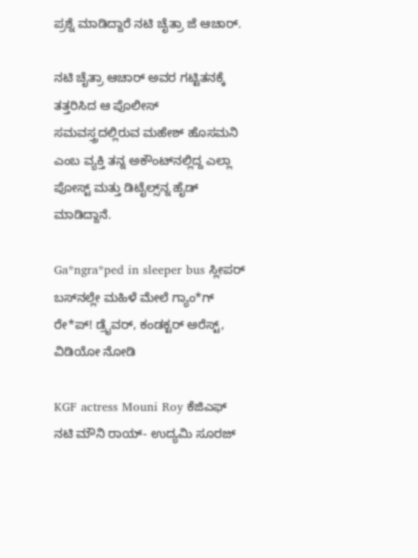ಪ್ರಶ್ನೆ ಮಾಡಿದ್ದಾರೆ ನಟಿ ಚೈತ್ರಾ ಜೆ ಆಚಾರ್‌.

ನಟಿ ಚೈತ್ರಾ ಆಚಾರ್‌ ಅವರ ಗಟ್ಟಿತನಕ್ಕೆ ತತ್ತರಿಸಿದ ಆ ಪೊಲೀಸ್‌ ಸಮವಸ್ತ್ರದಲ್ಲಿರುವ ಮಹೇಶ್‌ ಹೊಸಮನಿ ಎಂಬ ವ್ಯಕ್ತಿ ತನ್ನ ಅಕೌಂಟ್‌ನಲ್ಲಿದ್ದ ಎಲ್ಲಾ ಪೋಸ್ಟ್ ಮತ್ತು ಡಿಟೈಲ್ಸ್‌ನ್ನ ಹೈಡ್‌ ಮಾಡಿದ್ದಾನೆ.

Ga*ngra*ped in sleeper bus ಸ್ಲೀಪರ್ ಬಸ್‌ನಲ್ಲೇ ಮಹಿಳೆ ಮೇಲೆ ಗ್ಯಾಂ*ಗ್ ರೇ*ಪ್! ಡ್ರೈವರ್, ಕಂಡಕ್ಟರ್ ಅರೆಸ್ಟ್, ವಿಡಿಯೋ ನೋಡಿ

KGF actress Mouni Roy ಕೆಜಿಎಫ್ ನಟಿ ಮೌನಿ ರಾಯ್- ಉದ್ಯಮಿ ಸೂರಜ್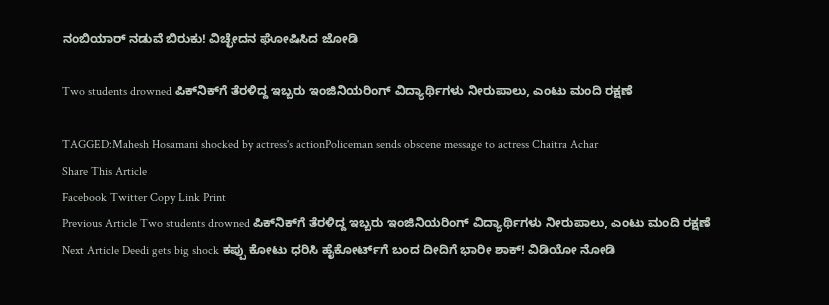ನಂಬಿಯಾರ್ ನಡುವೆ ಬಿರುಕು! ವಿಚ್ಛೇದನ ಘೋಷಿಸಿದ ಜೋಡಿ

Two students drowned ಪಿಕ್‌ನಿಕ್‌ಗೆ ತೆರಳಿದ್ದ ಇಬ್ಬರು ಇಂಜಿನಿಯರಿಂಗ್ ವಿದ್ಯಾರ್ಥಿಗಳು‌ ನೀರುಪಾಲು, ಎಂಟು‌ ಮಂದಿ‌ ರಕ್ಷಣೆ

TAGGED:Mahesh Hosamani shocked by actress's actionPoliceman sends obscene message to actress Chaitra Achar
Share This Article
Facebook Twitter Copy Link Print
Previous Article Two students drowned ಪಿಕ್‌ನಿಕ್‌ಗೆ ತೆರಳಿದ್ದ ಇಬ್ಬರು ಇಂಜಿನಿಯರಿಂಗ್ ವಿದ್ಯಾರ್ಥಿಗಳು‌ ನೀರುಪಾಲು, ಎಂಟು‌ ಮಂದಿ‌ ರಕ್ಷಣೆ
Next Article Deedi gets big shock ಕಪ್ಪು ಕೋಟು ಧರಿಸಿ ಹೈಕೋರ್ಟ್‌ಗೆ ಬಂದ ದೀದಿಗೆ ಭಾರೀ ಶಾಕ್! ವಿಡಿಯೋ ನೋಡಿ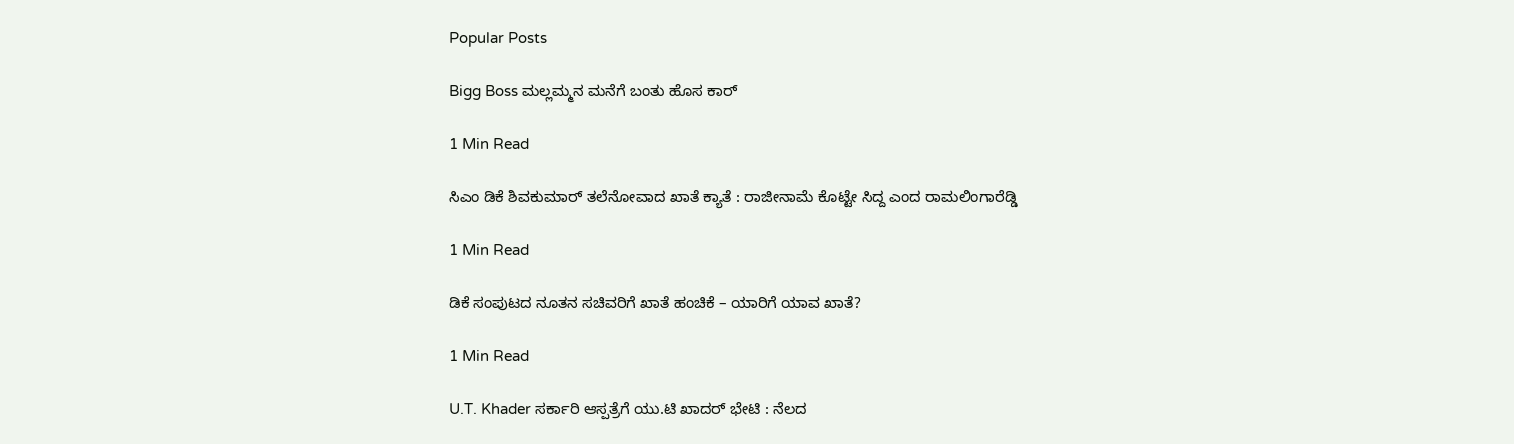Popular Posts

Bigg Boss ಮಲ್ಲಮ್ಮನ ಮನೆಗೆ ಬಂತು ಹೊಸ ಕಾರ್

1 Min Read

ಸಿಎಂ ಡಿಕೆ ಶಿವಕುಮಾರ್ ತಲೆನೋವಾದ ಖಾತೆ ಕ್ಯಾತೆ : ರಾಜೀನಾಮೆ ಕೊಟ್ಟೇ ಸಿದ್ದ ಎಂದ ರಾಮಲಿಂಗಾರೆಡ್ಡಿ

1 Min Read

ಡಿಕೆ ಸಂಪುಟದ ನೂತನ ಸಚಿವರಿಗೆ ಖಾತೆ ಹಂಚಿಕೆ – ಯಾರಿಗೆ ಯಾವ ಖಾತೆ?

1 Min Read

U.T. Khader ಸರ್ಕಾರಿ ಆಸ್ಪತ್ರೆಗೆ ಯು.ಟಿ ಖಾದರ್ ಭೇಟಿ : ನೆಲದ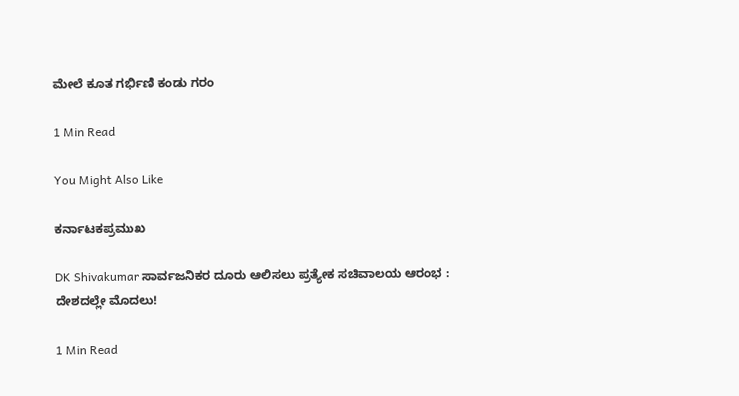ಮೇಲೆ ಕೂತ ಗರ್ಭಿಣಿ ಕಂಡು ಗರಂ

1 Min Read

You Might Also Like

ಕರ್ನಾಟಕಪ್ರಮುಖ

DK Shivakumar ಸಾರ್ವಜನಿಕರ ದೂರು ಆಲಿಸಲು ಪ್ರತ್ಯೇಕ ಸಚಿವಾಲಯ ಆರಂಭ : ದೇಶದಲ್ಲೇ ಮೊದಲು!

1 Min Read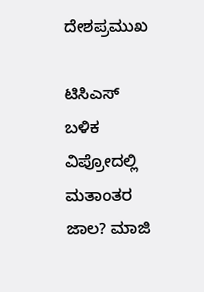ದೇಶಪ್ರಮುಖ

ಟಿಸಿಎಸ್‌ ಬಳಿಕ ವಿಪ್ರೋದಲ್ಲಿ ಮತಾಂತರ ಜಾಲ? ಮಾಜಿ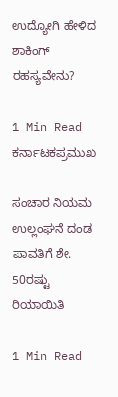ಉದ್ಯೋಗಿ ಹೇಳಿದ ಶಾಕಿಂಗ್‌ ರಹಸ್ಯವೇನು?

1 Min Read
ಕರ್ನಾಟಕಪ್ರಮುಖ

ಸಂಚಾರ ನಿಯಮ ಉಲ್ಲಂಘನೆ ದಂಡ ಪಾವತಿಗೆ ಶೇ. 50ರಷ್ಟು ರಿಯಾಯಿತಿ

1 Min Read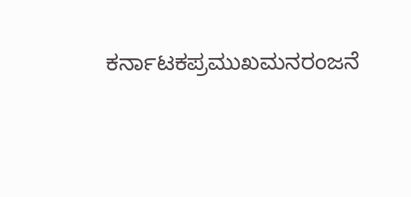ಕರ್ನಾಟಕಪ್ರಮುಖಮನರಂಜನೆ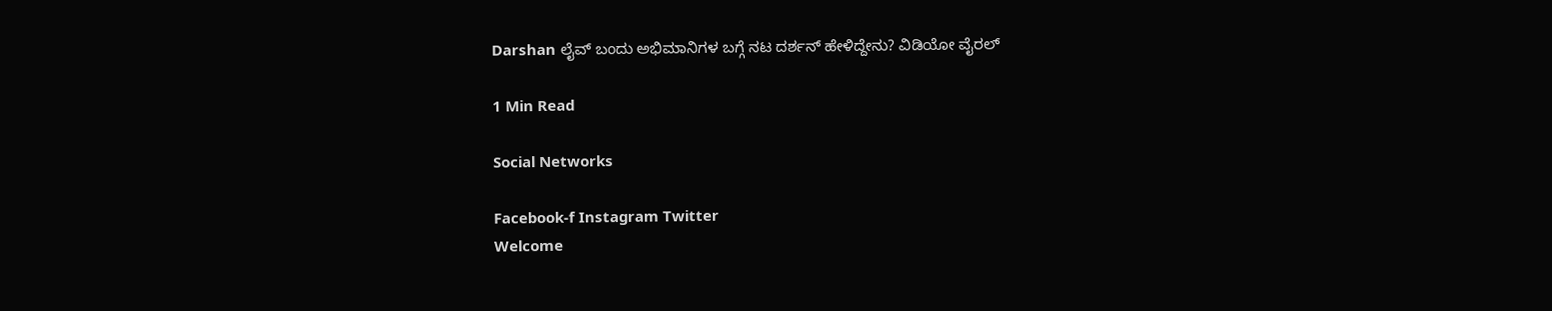Darshan ಲೈವ್ ಬಂದು ಅಭಿಮಾನಿಗಳ ಬಗ್ಗೆ ನಟ ದರ್ಶನ್ ಹೇಳಿದ್ದೇನು? ವಿಡಿಯೋ ವೈರಲ್

1 Min Read

Social Networks

Facebook-f Instagram Twitter
Welcome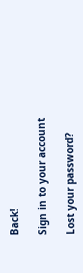Back!

Sign in to your account

Lost your password?